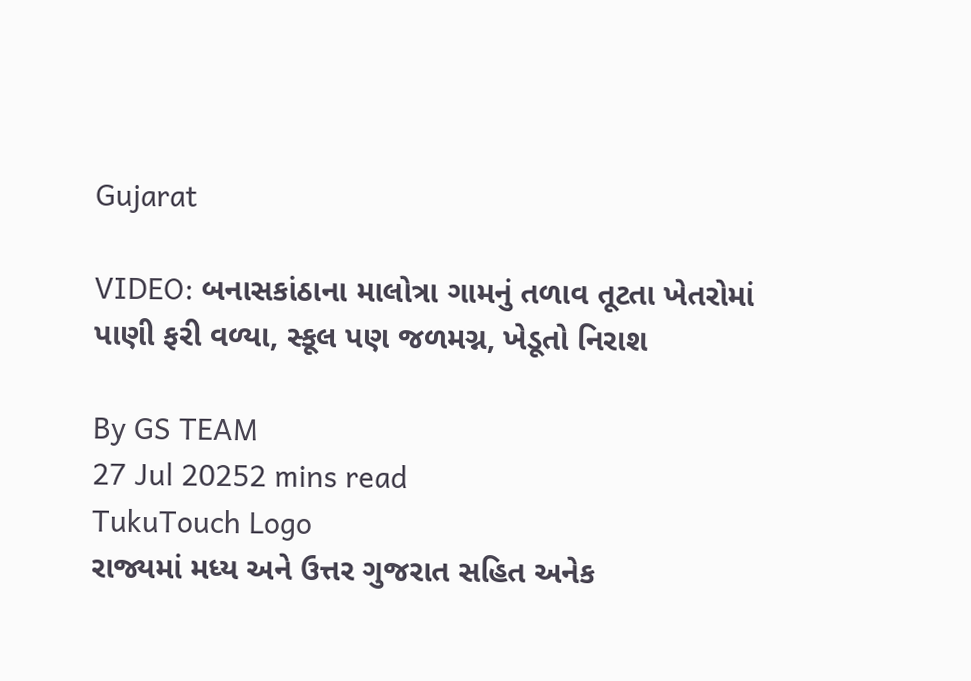Gujarat

VIDEO: બનાસકાંઠાના માલોત્રા ગામનું તળાવ તૂટતા ખેતરોમાં પાણી ફરી વળ્યા, સ્કૂલ પણ જળમગ્ન, ખેડૂતો નિરાશ

By GS TEAM
27 Jul 20252 mins read
TukuTouch Logo
રાજ્યમાં મધ્ય અને ઉત્તર ગુજરાત સહિત અનેક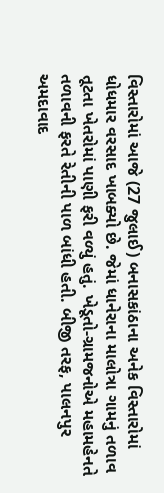વિસ્તારોમાં આજે (27 જુલાઈ) બનાસકાંઠાના અનેક વિસ્તારોમાં ધોધમાર વરસાદ ખાબક્યો છે. જેમાં ધાનેરાના માલોત્રા ગામનું તળાવ તૂટતા ખેતરોમાં પાણી ફરી વળ્યું હતું. ખેડૂતો-ગ્રામજનોએ મહામહેનતે તળાવની ફરતે રેતીની પાળ બાંધી હતી. બીજી તરફ, પાલનપુર અમદાવાદ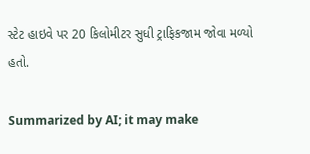સ્ટેટ હાઇવે પર 20 કિલોમીટર સુધી ટ્રાફિકજામ જોવા મળ્યો હતો.

Summarized by AI; it may make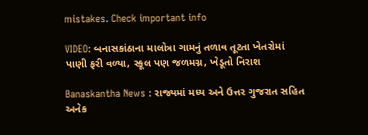mistakes. Check important info

VIDEO: બનાસકાંઠાના માલોત્રા ગામનું તળાવ તૂટતા ખેતરોમાં પાણી ફરી વળ્યા, સ્કૂલ પણ જળમગ્ન, ખેડૂતો નિરાશ

Banaskantha News : રાજ્યમાં મધ્ય અને ઉત્તર ગુજરાત સહિત અનેક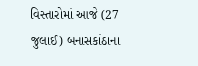વિસ્તારોમાં આજે (27 જુલાઈ) બનાસકાંઠાના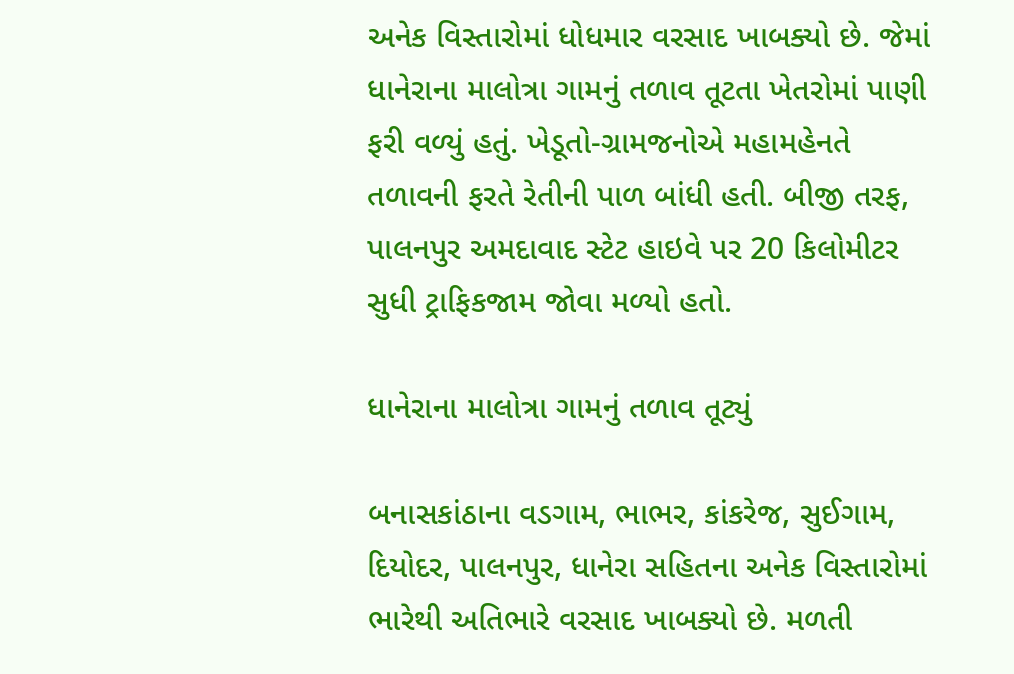અનેક વિસ્તારોમાં ધોધમાર વરસાદ ખાબક્યો છે. જેમાં ધાનેરાના માલોત્રા ગામનું તળાવ તૂટતા ખેતરોમાં પાણી ફરી વળ્યું હતું. ખેડૂતો-ગ્રામજનોએ મહામહેનતે તળાવની ફરતે રેતીની પાળ બાંધી હતી. બીજી તરફ, પાલનપુર અમદાવાદ સ્ટેટ હાઇવે પર 20 કિલોમીટર સુધી ટ્રાફિકજામ જોવા મળ્યો હતો.

ધાનેરાના માલોત્રા ગામનું તળાવ તૂટ્યું

બનાસકાંઠાના વડગામ, ભાભર, કાંકરેજ, સુઈગામ, દિયોદર, પાલનપુર, ધાનેરા સહિતના અનેક વિસ્તારોમાં ભારેથી અતિભારે વરસાદ ખાબક્યો છે. મળતી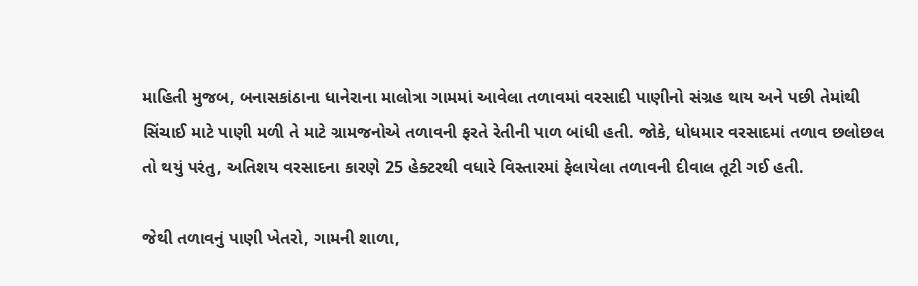માહિતી મુજબ, બનાસકાંઠાના ધાનેરાના માલોત્રા ગામમાં આવેલા તળાવમાં વરસાદી પાણીનો સંગ્રહ થાય અને પછી તેમાંથી સિંચાઈ માટે પાણી મળી તે માટે ગ્રામજનોએ તળાવની ફરતે રેતીની પાળ બાંધી હતી. જોકે, ધોધમાર વરસાદમાં તળાવ છલોછલ તો થયું પરંતુ, અતિશય વરસાદના કારણે 25 હેક્ટરથી વધારે વિસ્તારમાં ફેલાયેલા તળાવની દીવાલ તૂટી ગઈ હતી.

જેથી તળાવનું પાણી ખેતરો, ગામની શાળા,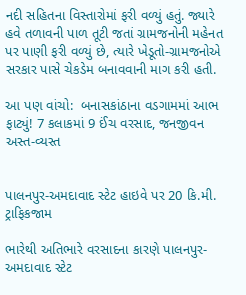નદી સહિતના વિસ્તારોમાં ફરી વળ્યું હતું. જ્યારે હવે તળાવની પાળ તૂટી જતાં ગ્રામજનોની મહેનત પર પાણી ફરી વળ્યું છે, ત્યારે ખેડૂતો-ગ્રામજનોએ સરકાર પાસે ચેકડેમ બનાવવાની માગ કરી હતી.

આ પણ વાંચો:  બનાસકાંઠાના વડગામમાં આભ ફાટ્યું! 7 કલાકમાં 9 ઈંચ વરસાદ, જનજીવન અસ્ત-વ્યસ્ત


પાલનપુર-અમદાવાદ સ્ટેટ હાઇવે પર 20 કિ.મી. ટ્રાફિકજામ

ભારેથી અતિભારે વરસાદના કારણે પાલનપુર-અમદાવાદ સ્ટેટ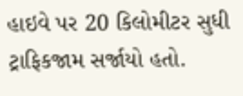હાઇવે પર 20 કિલોમીટર સુધી ટ્રાફિકજામ સર્જાયો હતો.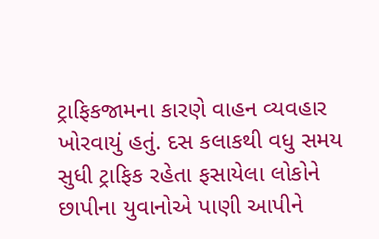ટ્રાફિકજામના કારણે વાહન વ્યવહાર ખોરવાયું હતું. દસ કલાકથી વધુ સમય સુધી ટ્રાફિક રહેતા ફસાયેલા લોકોને છાપીના યુવાનોએ પાણી આપીને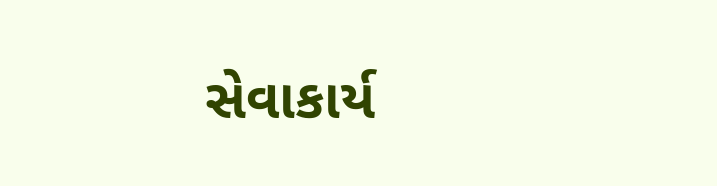સેવાકાર્ય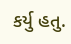કર્યુ હતુ.